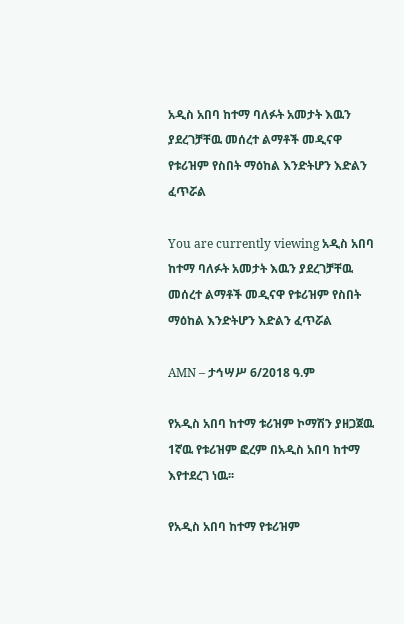አዲስ አበባ ከተማ ባለፉት አመታት እዉን ያደረገቻቸዉ መሰረተ ልማቶች መዲናዋ የቱሪዝም የስበት ማዕከል እንድትሆን እድልን ፈጥሯል

You are currently viewing አዲስ አበባ ከተማ ባለፉት አመታት እዉን ያደረገቻቸዉ መሰረተ ልማቶች መዲናዋ የቱሪዝም የስበት ማዕከል እንድትሆን እድልን ፈጥሯል

AMN – ታኅሣሥ 6/2018 ዓ.ም

የአዲስ አበባ ከተማ ቱሪዝም ኮማሽን ያዘጋጀዉ 1ኛዉ የቱሪዝም ፎረም በአዲስ አበባ ከተማ እየተደረገ ነዉ፡፡

የአዲስ አበባ ከተማ የቱሪዝም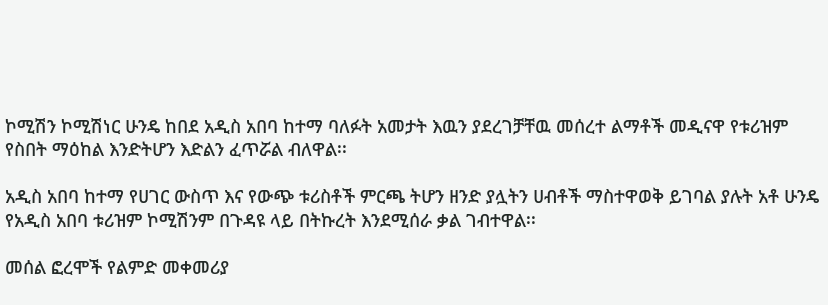ኮሚሽን ኮሚሽነር ሁንዴ ከበደ አዲስ አበባ ከተማ ባለፉት አመታት እዉን ያደረገቻቸዉ መሰረተ ልማቶች መዲናዋ የቱሪዝም የስበት ማዕከል እንድትሆን እድልን ፈጥሯል ብለዋል፡፡

አዲስ አበባ ከተማ የሀገር ውስጥ እና የውጭ ቱሪስቶች ምርጫ ትሆን ዘንድ ያሏትን ሀብቶች ማስተዋወቅ ይገባል ያሉት አቶ ሁንዴ የአዲስ አበባ ቱሪዝም ኮሚሽንም በጉዳዩ ላይ በትኩረት እንደሚሰራ ቃል ገብተዋል፡፡

መሰል ፎረሞች የልምድ መቀመሪያ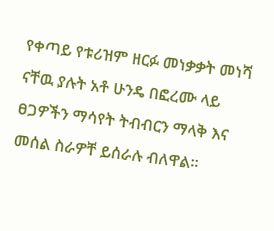የቀጣይ የቱሪዝም ዘርፉ መነቃቃት መነሻ ናቸዉ ያሉት አቶ ሁንዴ በፎረሙ ላይ ፀጋዎችን ማሳየት ትብብርን ማላቅ እና መሰል ስራዎቸ ይሰራሉ ብለዋል፡፡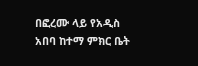በፎረሙ ላይ የአዲስ አበባ ከተማ ምክር ቤት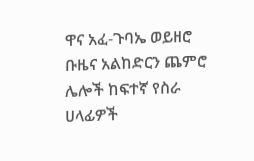ዋና አፈ-ጉባኤ ወይዘሮ ቡዜና አልከድርን ጨምሮ ሌሎች ከፍተኛ የስራ ሀላፊዎች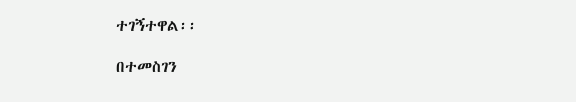ተገኝተዋል፡፡

በተመስገን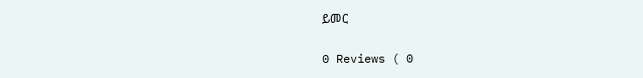ይመር

0 Reviews ( 0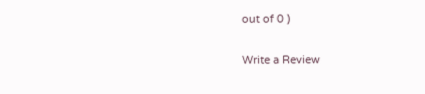out of 0 )

Write a Review